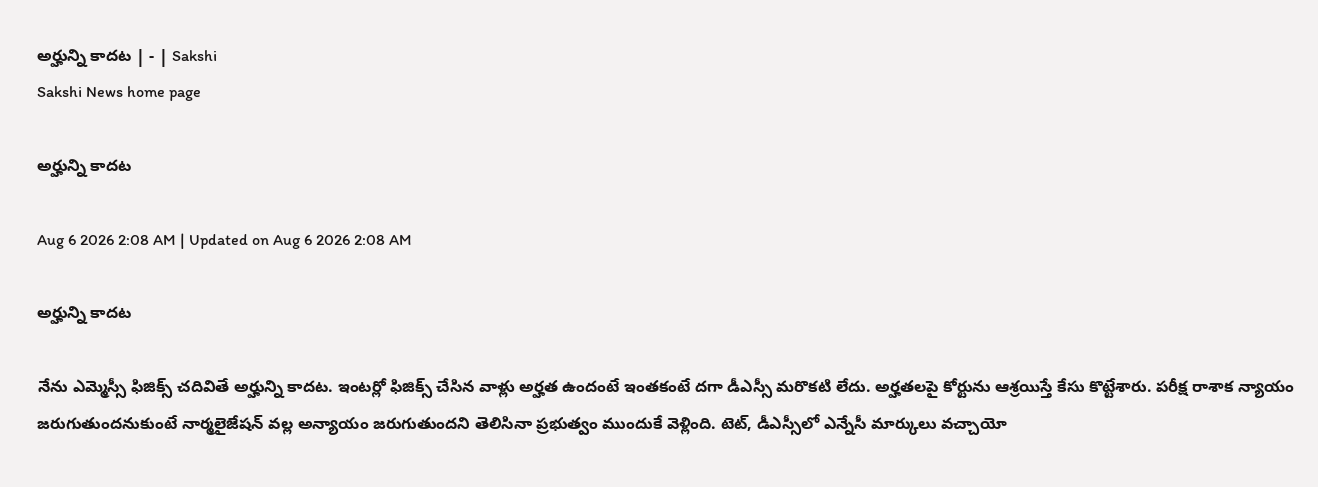అర్హున్ని కాదట | - | Sakshi
Sakshi News home page

అర్హున్ని కాదట

Aug 6 2026 2:08 AM | Updated on Aug 6 2026 2:08 AM

అర్హున్ని కాదట

నేను ఎమ్మెస్సీ ఫిజిక్స్‌ చదివితే అర్హున్ని కాదట. ఇంటర్లో ఫిజిక్స్‌ చేసిన వాళ్లు అర్హత ఉందంటే ఇంతకంటే దగా డీఎస్సీ మరొకటి లేదు. అర్హతలపై కోర్టును ఆశ్రయిస్తే కేసు కొట్టేశారు. పరీక్ష రాశాక న్యాయం జరుగుతుందనుకుంటే నార్మలైజేషన్‌ వల్ల అన్యాయం జరుగుతుందని తెలిసినా ప్రభుత్వం ముందుకే వెళ్లింది. టెట్‌, డీఎస్సీలో ఎన్నేసీ మార్కులు వచ్చాయో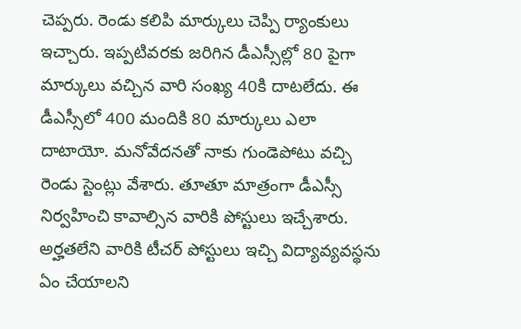చెప్పరు. రెండు కలిపి మార్కులు చెప్పి ర్యాంకులు ఇచ్చారు. ఇప్పటివరకు జరిగిన డీఎస్సీల్లో 80 పైగా మార్కులు వచ్చిన వారి సంఖ్య 40కి దాటలేదు. ఈ డీఎస్సీలో 400 మందికి 80 మార్కులు ఎలా దాటాయో. మనోవేదనతో నాకు గుండెపోటు వచ్చి రెండు స్టెంట్లు వేశారు. తూతూ మాత్రంగా డీఎస్సీ నిర్వహించి కావాల్సిన వారికి పోస్టులు ఇచ్చేశారు. అర్హతలేని వారికి టీచర్‌ పోస్టులు ఇచ్చి విద్యావ్యవస్థను ఏం చేయాలని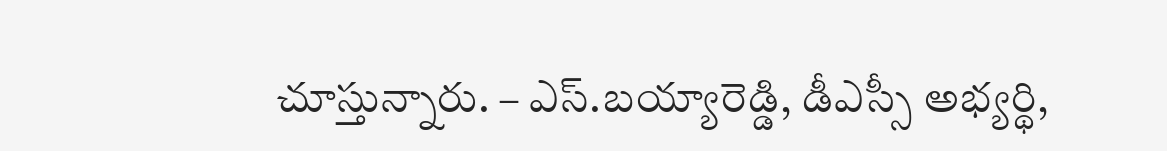చూస్తున్నారు. – ఎస్‌.బయ్యారెడ్డి, డీఎస్సీ అభ్యర్థి,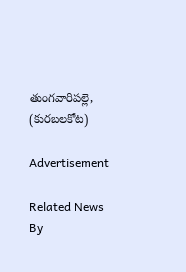తుంగవారిపల్లె, (కురబలకోట)

Advertisement

Related News By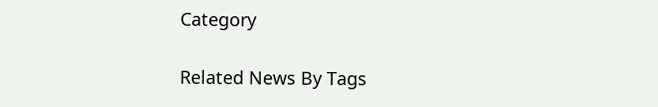Category

Related News By Tags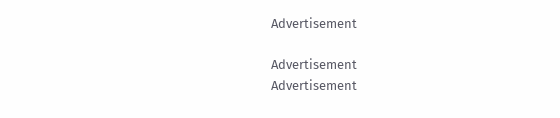Advertisement

Advertisement
Advertisement